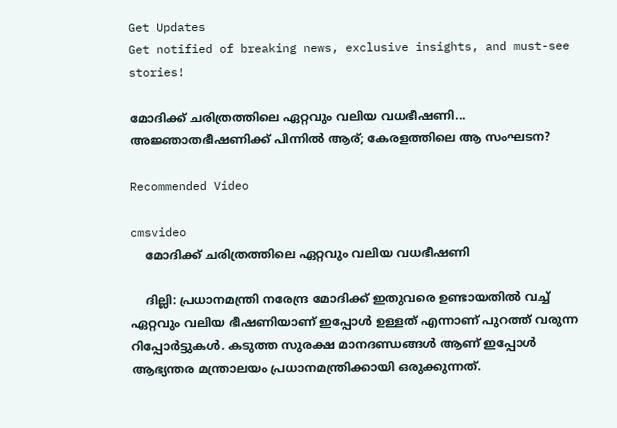Get Updates
Get notified of breaking news, exclusive insights, and must-see stories!

മോദിക്ക് ചരിത്രത്തിലെ ഏറ്റവും വലിയ വധഭീഷണി... അജ്ഞാതഭീഷണിക്ക് പിന്നിൽ ആര്; കേരളത്തിലെ ആ സംഘടന?

Recommended Video

cmsvideo
    മോദിക്ക് ചരിത്രത്തിലെ ഏറ്റവും വലിയ വധഭീഷണി

    ദില്ലി: പ്രധാനമന്ത്രി നരേന്ദ്ര മോദിക്ക് ഇതുവരെ ഉണ്ടായതില്‍ വച്ച് ഏറ്റവും വലിയ ഭീഷണിയാണ് ഇപ്പോള്‍ ഉള്ളത് എന്നാണ് പുറത്ത് വരുന്ന റിപ്പോര്‍ട്ടുകള്‍. കടുത്ത സുരക്ഷ മാനദണ്ഡങ്ങള്‍ ആണ് ഇപ്പോള്‍ ആഭ്യന്തര മന്ത്രാലയം പ്രധാനമന്ത്രിക്കായി ഒരുക്കുന്നത്.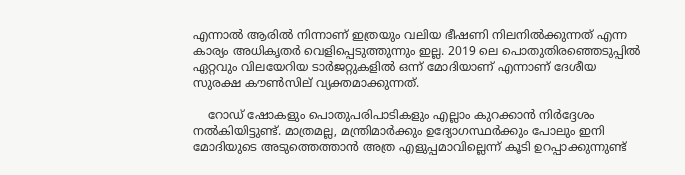എന്നാല്‍ ആരില്‍ നിന്നാണ് ഇത്രയും വലിയ ഭീഷണി നിലനില്‍ക്കുന്നത് എന്ന കാര്യം അധികൃതര്‍ വെളിപ്പെടുത്തുന്നും ഇല്ല. 2019 ലെ പൊതുതിരഞ്ഞെടുപ്പില്‍ ഏറ്റവും വിലയേറിയ ടാര്‍ജറ്റുകളില്‍ ഒന്ന് മോദിയാണ് എന്നാണ് ദേശീയ സുരക്ഷ കൗണ്‍സില് വ്യക്തമാക്കുന്നത്.

    റോഡ് ഷോകളും പൊതുപരിപാടികളും എല്ലാം കുറക്കാന്‍ നിര്‍ദ്ദേശം നല്‍കിയിട്ടുണ്ട്. മാത്രമല്ല, മന്ത്രിമാര്‍ക്കും ഉദ്യോഗസ്ഥര്‍ക്കും പോലും ഇനി മോദിയുടെ അടുത്തെത്താന്‍ അത്ര എളുപ്പമാവില്ലെന്ന് കൂടി ഉറപ്പാക്കുന്നുണ്ട്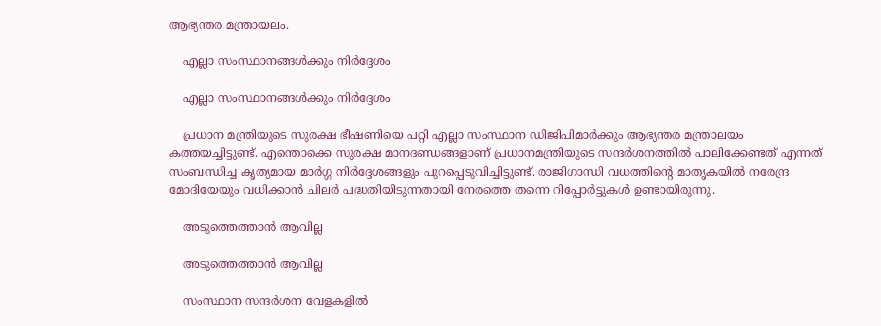ആഭ്യന്തര മന്ത്രായലം.

    എല്ലാ സംസ്ഥാനങ്ങള്‍ക്കും നിര്‍ദ്ദേശം

    എല്ലാ സംസ്ഥാനങ്ങള്‍ക്കും നിര്‍ദ്ദേശം

    പ്രധാന മന്ത്രിയുടെ സുരക്ഷ ഭീഷണിയെ പറ്റി എല്ലാ സംസ്ഥാന ഡിജിപിമാര്‍ക്കും ആഭ്യന്തര മന്ത്രാലയം കത്തയച്ചിട്ടുണ്ട്. എന്തൊക്കെ സുരക്ഷ മാനദണ്ഡങ്ങളാണ് പ്രധാനമന്ത്രിയുടെ സന്ദര്‍ശനത്തില്‍ പാലിക്കേണ്ടത് എന്നത് സംബന്ധിച്ച കൃത്യമായ മാര്‍ഗ്ഗ നിര്‍ദ്ദേശങ്ങളും പുറപ്പെടുവിച്ചിട്ടുണ്ട്. രാജിഗാന്ധി വധത്തിന്റെ മാതൃകയില്‍ നരേന്ദ്ര മോദിയേയും വധിക്കാന്‍ ചിലര്‍ പദ്ധതിയിടുന്നതായി നേരത്തെ തന്നെ റിപ്പോര്‍ട്ടുകള്‍ ഉണ്ടായിരുന്നു.

    അടുത്തെത്താന്‍ ആവില്ല

    അടുത്തെത്താന്‍ ആവില്ല

    സംസ്ഥാന സന്ദര്‍ശന വേളകളില്‍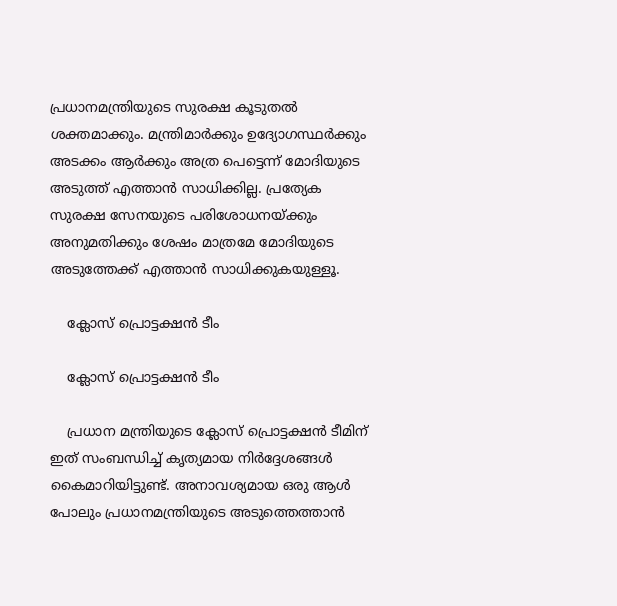പ്രധാനമന്ത്രിയുടെ സുരക്ഷ കൂടുതല്‍ ശക്തമാക്കും. മന്ത്രിമാര്‍ക്കും ഉദ്യോഗസ്ഥര്‍ക്കും അടക്കം ആര്‍ക്കും അത്ര പെട്ടെന്ന് മോദിയുടെ അടുത്ത് എത്താന്‍ സാധിക്കില്ല. പ്രത്യേക സുരക്ഷ സേനയുടെ പരിശോധനയ്ക്കും അനുമതിക്കും ശേഷം മാത്രമേ മോദിയുടെ അടുത്തേക്ക് എത്താന്‍ സാധിക്കുകയുള്ളൂ.

    ക്ലോസ് പ്രൊട്ടക്ഷന്‍ ടീം

    ക്ലോസ് പ്രൊട്ടക്ഷന്‍ ടീം

    പ്രധാന മന്ത്രിയുടെ ക്ലോസ് പ്രൊട്ടക്ഷന്‍ ടീമിന് ഇത് സംബന്ധിച്ച് കൃത്യമായ നിര്‍ദ്ദേശങ്ങള്‍ കൈമാറിയിട്ടുണ്ട്. അനാവശ്യമായ ഒരു ആള്‍ പോലും പ്രധാനമന്ത്രിയുടെ അടുത്തെത്താന്‍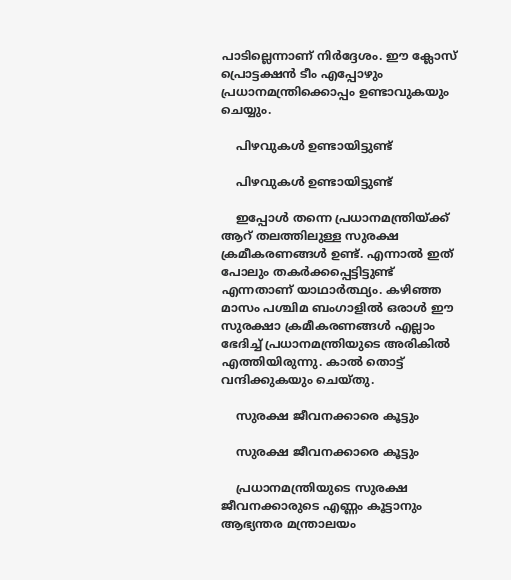പാടില്ലെന്നാണ് നിര്‍ദ്ദേശം. ഈ ക്ലോസ് പ്രൊട്ടക്ഷന്‍ ടീം എപ്പോഴും പ്രധാനമന്ത്രിക്കൊപ്പം ഉണ്ടാവുകയും ചെയ്യും.

    പിഴവുകള്‍ ഉണ്ടായിട്ടുണ്ട്

    പിഴവുകള്‍ ഉണ്ടായിട്ടുണ്ട്

    ഇപ്പോള്‍ തന്നെ പ്രധാനമന്ത്രിയ്ക്ക് ആറ് തലത്തിലുള്ള സുരക്ഷ ക്രമീകരണങ്ങള്‍ ഉണ്ട്. എന്നാല്‍ ഇത് പോലും തകര്‍ക്കപ്പെട്ടിട്ടുണ്ട് എന്നതാണ് യാഥാര്‍ത്ഥ്യം. കഴിഞ്ഞ മാസം പശ്ചിമ ബംഗാളില്‍ ഒരാള്‍ ഈ സുരക്ഷാ ക്രമീകരണങ്ങള്‍ എല്ലാം ഭേദിച്ച് പ്രധാനമന്ത്രിയുടെ അരികില്‍ എത്തിയിരുന്നു. കാല്‍ തൊട്ട് വന്ദിക്കുകയും ചെയ്തു.

    സുരക്ഷ ജീവനക്കാരെ കൂട്ടും

    സുരക്ഷ ജീവനക്കാരെ കൂട്ടും

    പ്രധാനമന്ത്രിയുടെ സുരക്ഷ ജീവനക്കാരുടെ എണ്ണം കൂട്ടാനും ആഭ്യന്തര മന്ത്രാലയം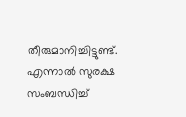തീരുമാനിച്ചിട്ടുണ്ട്. എന്നാല്‍ സുരക്ഷ സംബന്ധിച്ച്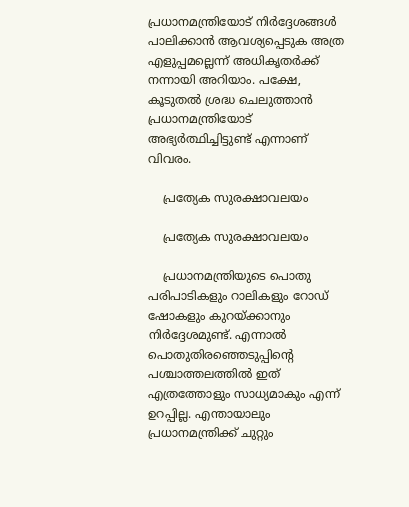പ്രധാനമന്ത്രിയോട് നിര്‍ദ്ദേശങ്ങള്‍ പാലിക്കാന്‍ ആവശ്യപ്പെടുക അത്ര എളുപ്പമല്ലെന്ന് അധികൃതര്‍ക്ക് നന്നായി അറിയാം. പക്ഷേ, കൂടുതല്‍ ശ്രദ്ധ ചെലുത്താന്‍ പ്രധാനമന്ത്രിയോട് അഭ്യര്‍ത്ഥിച്ചിട്ടുണ്ട് എന്നാണ് വിവരം.

    പ്രത്യേക സുരക്ഷാവലയം

    പ്രത്യേക സുരക്ഷാവലയം

    പ്രധാനമന്ത്രിയുടെ പൊതു പരിപാടികളും റാലികളും റോഡ് ഷോകളും കുറയ്ക്കാനും നിര്‍ദ്ദേശമുണ്ട്. എന്നാല്‍ പൊതുതിരഞ്ഞെടുപ്പിന്റെ പശ്ചാത്തലത്തില്‍ ഇത് എത്രത്തോളും സാധ്യമാകും എന്ന് ഉറപ്പില്ല. എന്തായാലും പ്രധാനമന്ത്രിക്ക് ചുറ്റും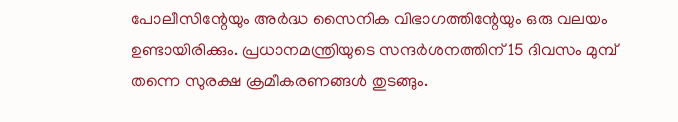പോലീസിന്റേയും അര്‍ദ്ധ സൈനിക വിഭാഗത്തിന്റേയും ഒരു വലയം ഉണ്ടായിരിക്കും. പ്രധാനമന്ത്രിയുടെ സന്ദര്‍ശനത്തിന് 15 ദിവസം മുമ്പ് തന്നെ സുരക്ഷ ക്രമീകരണങ്ങള്‍ തുടങ്ങും.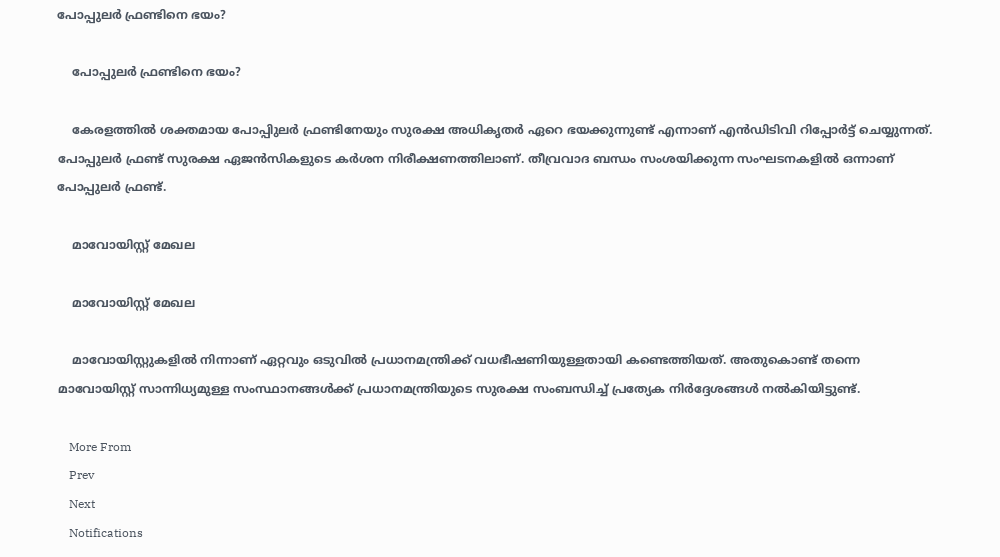പോപ്പുലര്‍ ഫ്രണ്ടിനെ ഭയം?

    പോപ്പുലര്‍ ഫ്രണ്ടിനെ ഭയം?

    കേരളത്തില്‍ ശക്തമായ പോപ്പിുലര്‍ ഫ്രണ്ടിനേയും സുരക്ഷ അധികൃതര്‍ ഏറെ ഭയക്കുന്നുണ്ട് എന്നാണ് എന്‍ഡിടിവി റിപ്പോര്‍ട്ട് ചെയ്യുന്നത്. പോപ്പുലര്‍ ഫ്രണ്ട് സുരക്ഷ ഏജന്‍സികളുടെ കര്‍ശന നിരീക്ഷണത്തിലാണ്. തീവ്രവാദ ബന്ധം സംശയിക്കുന്ന സംഘടനകളില്‍ ഒന്നാണ് പോപ്പുലര്‍ ഫ്രണ്ട്.

    മാവോയിസ്റ്റ് മേഖല

    മാവോയിസ്റ്റ് മേഖല

    മാവോയിസ്റ്റുകളില്‍ നിന്നാണ് ഏറ്റവും ഒടുവില്‍ പ്രധാനമന്ത്രിക്ക് വധഭീഷണിയുള്ളതായി കണ്ടെത്തിയത്. അതുകൊണ്ട് തന്നെ മാവോയിസ്റ്റ് സാന്നിധ്യമുള്ള സംസ്ഥാനങ്ങള്‍ക്ക് പ്രധാനമന്ത്രിയുടെ സുരക്ഷ സംബന്ധിച്ച് പ്രത്യേക നിര്‍ദ്ദേശങ്ങള്‍ നല്‍കിയിട്ടുണ്ട്.

    More From
    Prev
    Next
    Notifications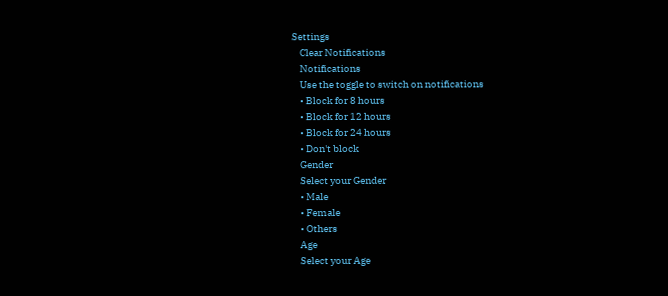Settings
    Clear Notifications
    Notifications
    Use the toggle to switch on notifications
    • Block for 8 hours
    • Block for 12 hours
    • Block for 24 hours
    • Don't block
    Gender
    Select your Gender
    • Male
    • Female
    • Others
    Age
    Select your Age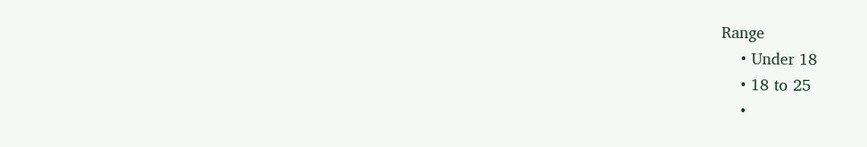Range
    • Under 18
    • 18 to 25
    •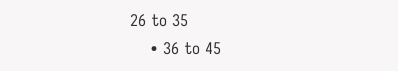26 to 35
    • 36 to 45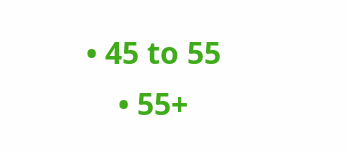• 45 to 55
    • 55+